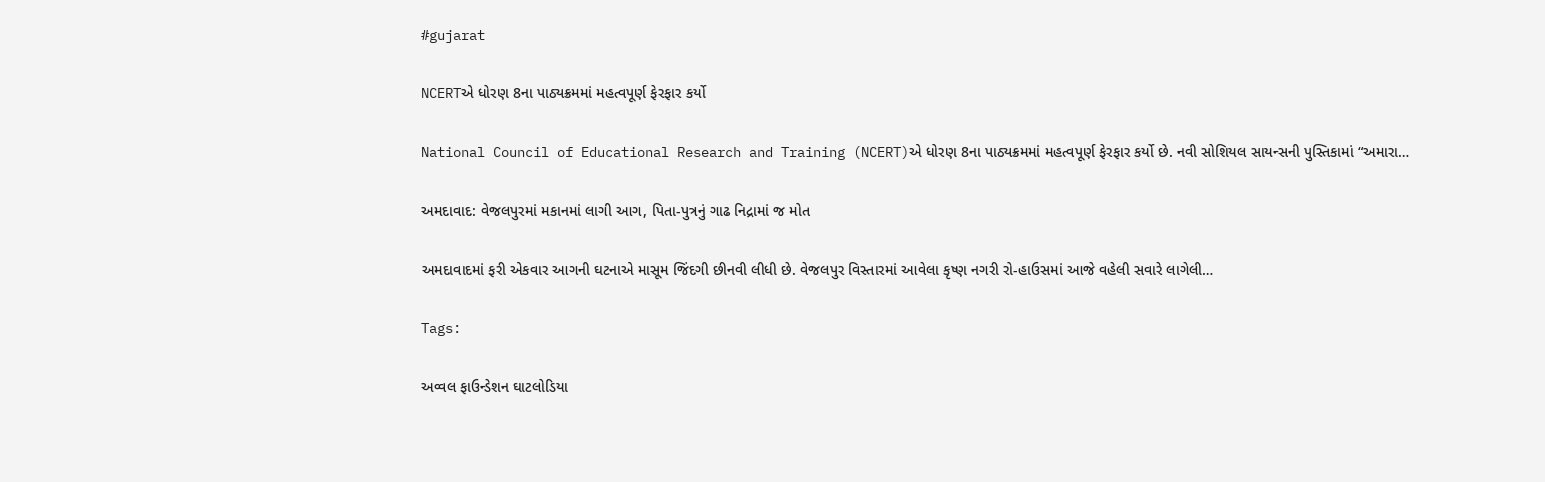#gujarat

NCERTએ ધોરણ 8ના પાઠ્યક્રમમાં મહત્વપૂર્ણ ફેરફાર કર્યો

National Council of Educational Research and Training (NCERT)એ ધોરણ 8ના પાઠ્યક્રમમાં મહત્વપૂર્ણ ફેરફાર કર્યો છે. નવી સોશિયલ સાયન્સની પુસ્તિકામાં “અમારા…

અમદાવાદ: વેજલપુરમાં મકાનમાં લાગી આગ, પિતા-પુત્રનું ગાઢ નિદ્રામાં જ મોત

અમદાવાદમાં ફરી એકવાર આગની ઘટનાએ માસૂમ જિંદગી છીનવી લીધી છે. વેજલપુર વિસ્તારમાં આવેલા કૃષ્ણ નગરી રો-હાઉસમાં આજે વહેલી સવારે લાગેલી…

Tags:

અવ્વલ ફાઉન્ડેશન ઘાટલોડિયા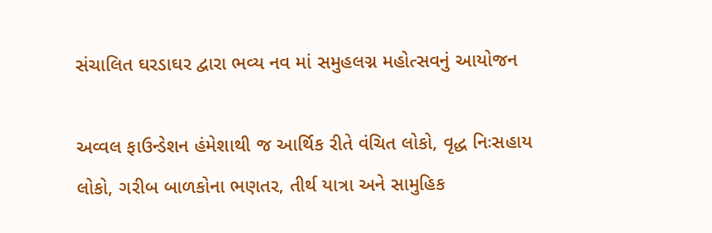સંચાલિત ઘરડાઘર દ્વારા ભવ્ય નવ માં સમુહલગ્ન મહોત્સવનું આયોજન

અવ્વલ ફાઉન્ડેશન હંમેશાથી જ આર્થિક રીતે વંચિત લોકો, વૃદ્ધ નિઃસહાય લોકો, ગરીબ બાળકોના ભણતર, તીર્થ યાત્રા અને સામુહિક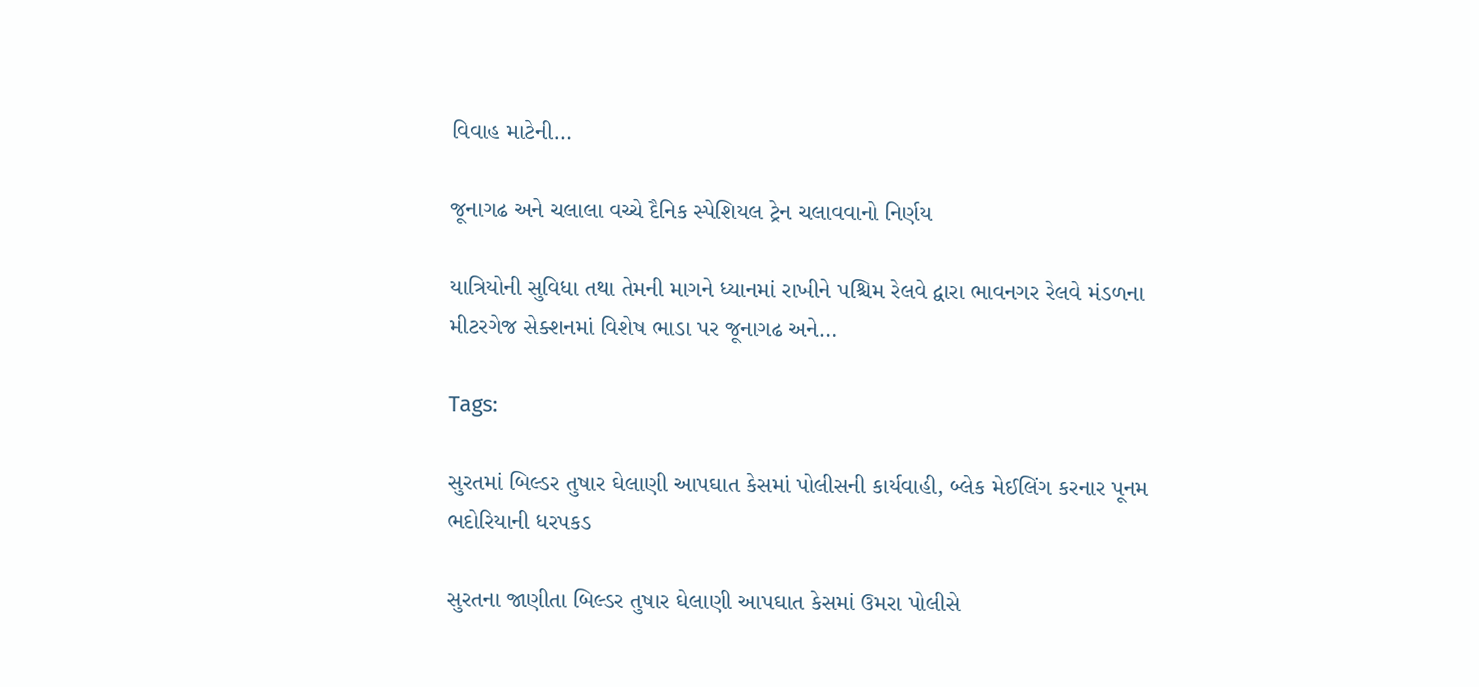વિવાહ માટેની…

જૂનાગઢ અને ચલાલા વચ્ચે દૈનિક સ્પેશિયલ ટ્રેન ચલાવવાનો નિર્ણય

યાત્રિયોની સુવિધા તથા તેમની માગને ધ્યાનમાં રાખીને પશ્ચિમ રેલવે દ્વારા ભાવનગર રેલવે મંડળના મીટરગેજ સેક્શનમાં વિશેષ ભાડા પર જૂનાગઢ અને…

Tags:

સુરતમાં બિલ્ડર તુષાર ઘેલાણી આપઘાત કેસમાં પોલીસની કાર્યવાહી, બ્લેક મેઈલિંગ કરનાર પૂનમ ભદોરિયાની ધરપકડ

સુરતના જાણીતા બિલ્ડર તુષાર ઘેલાણી આપઘાત કેસમાં ઉમરા પોલીસે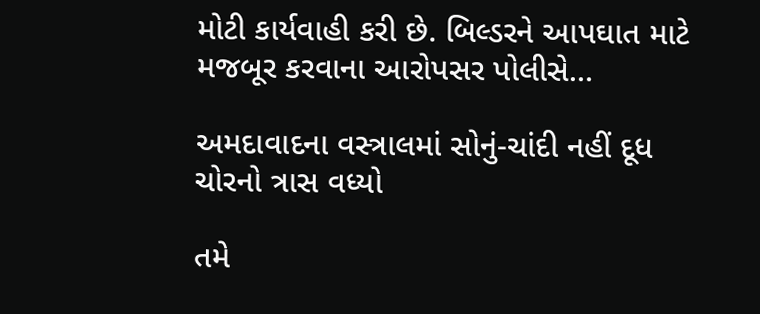મોટી કાર્યવાહી કરી છે. બિલ્ડરને આપઘાત માટે મજબૂર કરવાના આરોપસર પોલીસે…

અમદાવાદના વસ્ત્રાલમાં સોનું-ચાંદી નહીં દૂધ ચોરનો ત્રાસ વધ્યો

તમે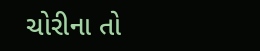ચોરીના તો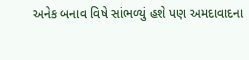અનેક બનાવ વિષે સાંભળ્યું હશે પણ અમદાવાદના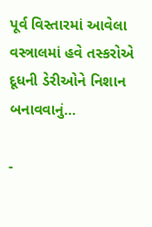પૂર્વ વિસ્તારમાં આવેલા વસ્ત્રાલમાં હવે તસ્કરોએ દૂધની ડેરીઓને નિશાન બનાવવાનું…

-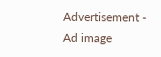Advertisement -
Ad image